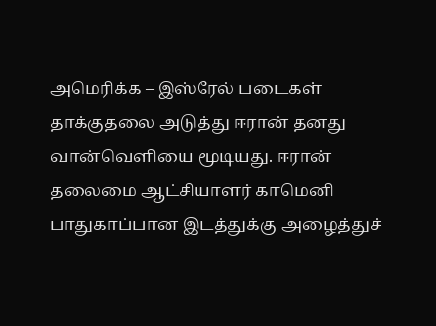அமெரிக்க – இஸ்ரேல் படைகள் தாக்குதலை அடுத்து ஈரான் தனது வான்வெளியை மூடியது. ஈரான் தலைமை ஆட்சியாளர் காமெனி பாதுகாப்பான இடத்துக்கு அழைத்துச்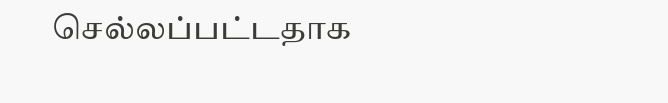செல்லப்பட்டதாக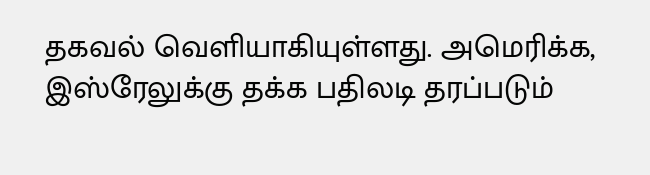தகவல் வெளியாகியுள்ளது. அமெரிக்க, இஸ்ரேலுக்கு தக்க பதிலடி தரப்படும்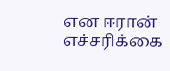என ஈரான் எச்சரிக்கை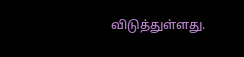விடுத்துள்ளது.